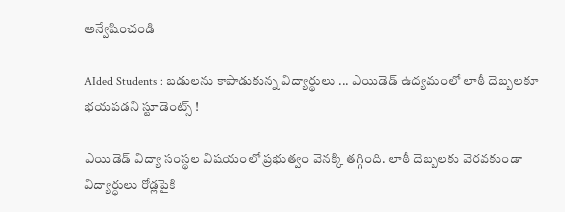అన్వేషించండి

AIded Students : బడులను కాపాడుకున్న విద్యార్థులు ... ఎయిడెడ్ ఉద్యమంలో లాఠీ దెబ్బలకూ భయపడని స్టూడెంట్స్ !

ఎయిడెడ్ విద్యా సంస్థల విషయంలో ప్రభుత్వం వెనక్కి తగ్గింది. లాఠీ దెబ్బలకు వెరవకుండా విద్యార్ధులు రోడ్లపైకి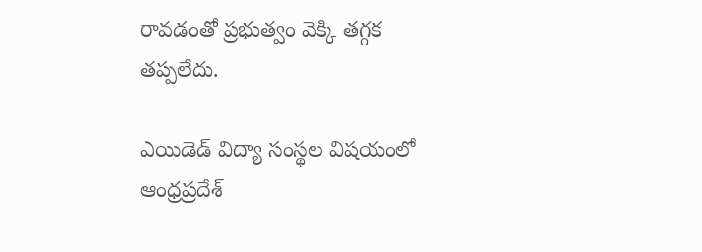రావడంతో ప్రభుత్వం వెక్కి తగ్గక తప్పలేదు.

ఎయిడెడ్ విద్యా సంస్థల విషయంలో ఆంధ్రప్రదేశ్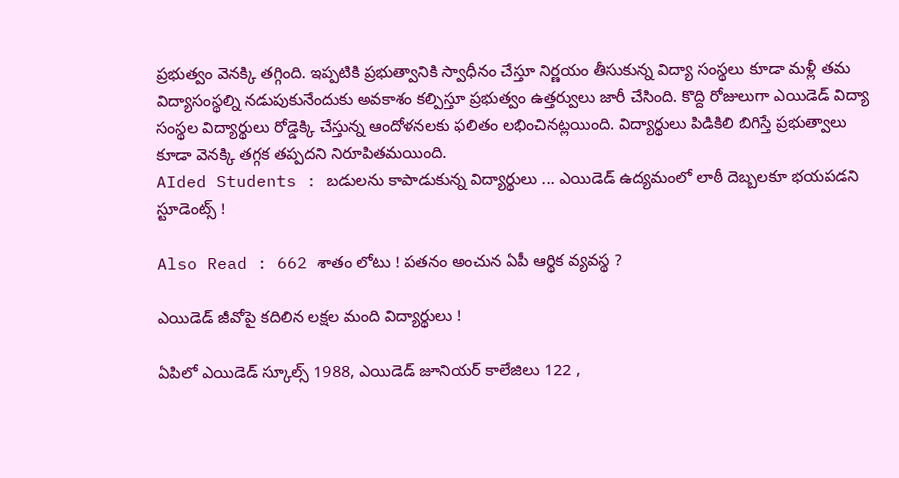ప్రభుత్వం వెనక్కి తగ్గింది. ఇప్పటికి ప్రభుత్వానికి స్వాధీనం చేస్తూ నిర్ణయం తీసుకున్న విద్యా సంస్థలు కూడా మళ్లీ తమ విద్యాసంస్థల్ని నడుపుకునేందుకు అవకాశం కల్పిస్తూ ప్రభుత్వం ఉత్తర్వులు జారీ చేసింది. కొద్ది రోజులుగా ఎయిడెడ్ విద్యా సంస్థల విద్యార్థులు రోడ్డెక్కి చేస్తున్న ఆందోళనలకు ఫలితం లభించినట్లయింది. విద్యార్థులు పిడికిలి బిగిస్తే ప్రభుత్వాలు కూడా వెనక్కి తగ్గక తప్పదని నిరూపితమయింది.
AIded Students : బడులను కాపాడుకున్న విద్యార్థులు ... ఎయిడెడ్ ఉద్యమంలో లాఠీ దెబ్బలకూ భయపడని స్టూడెంట్స్ !

Also Read : 662 శాతం లోటు ! పతనం అంచున ఏపీ ఆర్థిక వ్యవస్థ ?

ఎయిడెడ్ జీవోపై కదిలిన లక్షల మంది విద్యార్థులు !

ఏపిలో ఎయిడెడ్ స్కూల్స్ 1988, ఎయిడెడ్ జూనియర్ కాలేజిలు 122 ,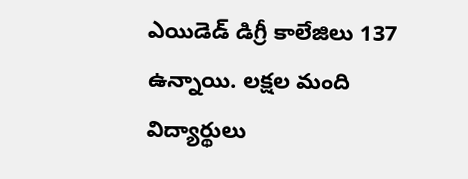ఎయిడెడ్ డిగ్రీ కాలేజిలు 137 ఉన్నాయి. లక్షల మంది విద్యార్థులు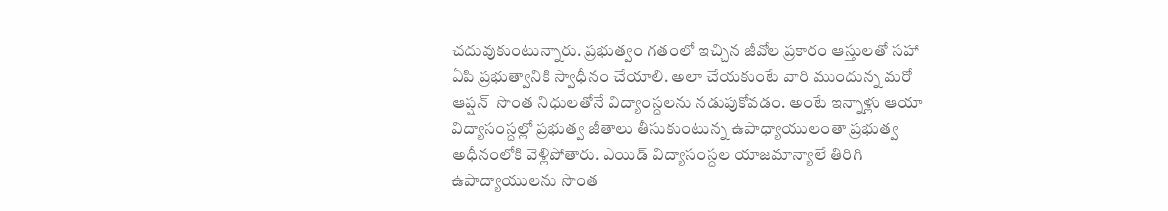చదువుకుంటున్నారు. ప్రభుత్వం గతంలో ఇచ్చిన జీవోల ప్రకారం ఆస్తులతో సహా ఏపి ప్రభుత్వానికి స్వాధీనం చేయాలి. అలా చేయకుంటే వారి ముందున్న మరో ఆప్షన్  సొంత నిధులతోనే విద్యాంస్దలను నడుపుకోవడం. అంటే ఇన్నాళ్లు ఆయా విద్యాసంస్దల్లో ప్రభుత్వ జీతాలు తీసుకుంటున్న ఉపాధ్యాయులంతా ప్రభుత్వ అధీనంలోకి వెళ్లిపోతారు. ఎయిడ్ విద్యాసంస్దల యాజమాన్యాలే తిరిగి ఉపాద్యాయులను సొంత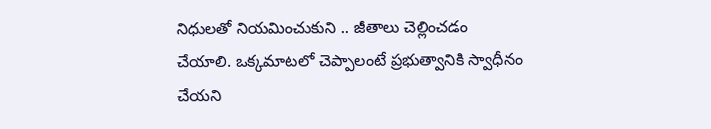నిధులతో నియమించుకుని .. జీతాలు చెల్లించడం చేయాలి. ఒక్కమాటలో చెప్పాలంటే ప్రభుత్వానికి స్వాధీనం చేయని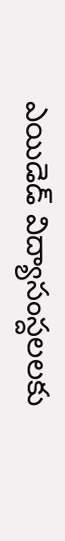ఎయిడెడ్ విద్యాసంస్దలలకు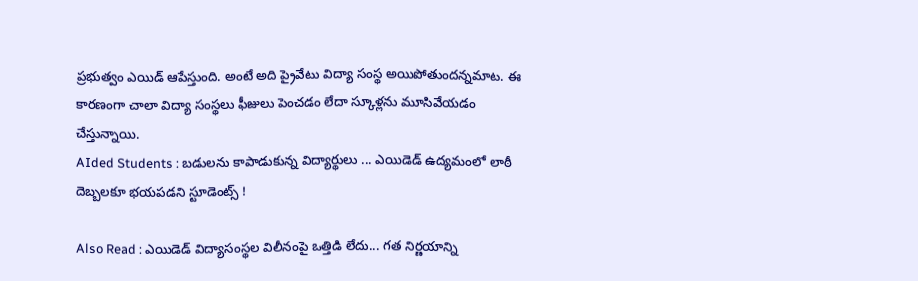ప్రభుత్వం ఎయిడ్ ఆపేస్తుంది. అంటే అది ప్రైవేటు విద్యా సంస్థ అయిపోతుందన్నమాట. ఈ కారణంగా చాలా విద్యా సంస్థలు ఫీజులు పెంచడం లేదా స్కూళ్లను మూసివేయడం చేస్తున్నాయి.
AIded Students : బడులను కాపాడుకున్న విద్యార్థులు ... ఎయిడెడ్ ఉద్యమంలో లాఠీ దెబ్బలకూ భయపడని స్టూడెంట్స్ !

Also Read : ఎయిడెడ్ విద్యాసంస్థల విలీనంపై ఒత్తిడి లేదు... గత నిర్ణయాన్ని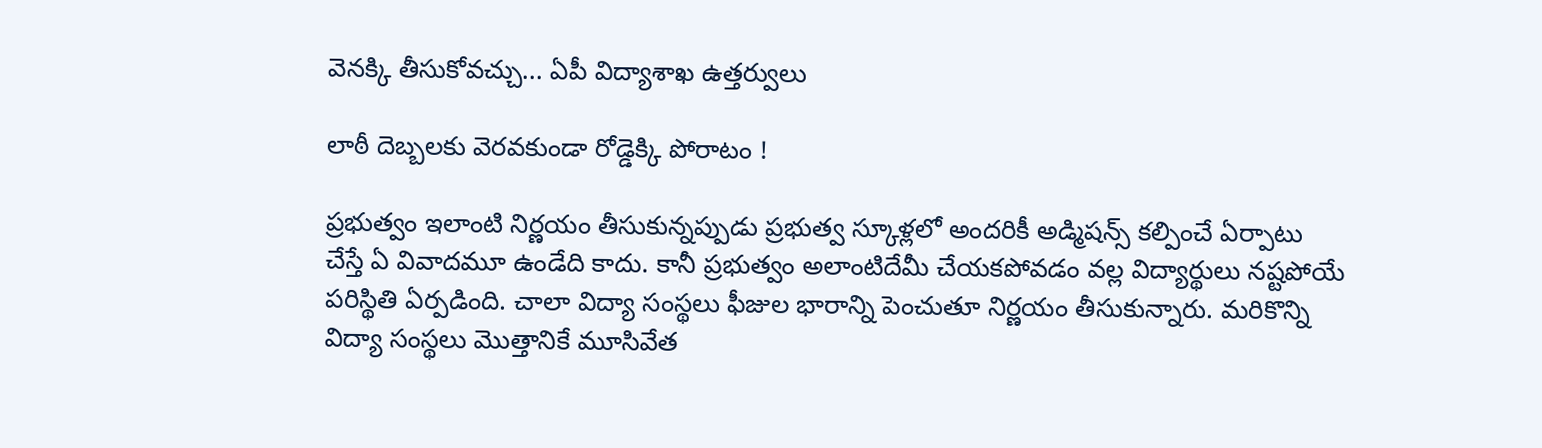వెనక్కి తీసుకోవచ్చు... ఏపీ విద్యాశాఖ ఉత్తర్వులు

లాఠీ దెబ్బలకు వెరవకుండా రోడ్డెక్కి పోరాటం !

ప్రభుత్వం ఇలాంటి నిర్ణయం తీసుకున్నప్పుడు ప్రభుత్వ స్కూళ్లలో అందరికీ అడ్మిషన్స్ కల్పించే ఏర్పాటు చేస్తే ఏ వివాదమూ ఉండేది కాదు. కానీ ప్రభుత్వం అలాంటిదేమీ చేయకపోవడం వల్ల విద్యార్థులు నష్టపోయే పరిస్థితి ఏర్పడింది. చాలా విద్యా సంస్థలు ఫీజుల భారాన్ని పెంచుతూ నిర్ణయం తీసుకున్నారు. మరికొన్ని విద్యా సంస్థలు మొత్తానికే మూసివేత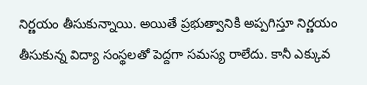నిర్ణయం తీసుకున్నాయి. అయితే ప్రభుత్వానికి అప్పగిస్తూ నిర్ణయం తీసుకున్న విద్యా సంస్థలతో పెద్దగా సమస్య రాలేదు. కానీ ఎక్కువ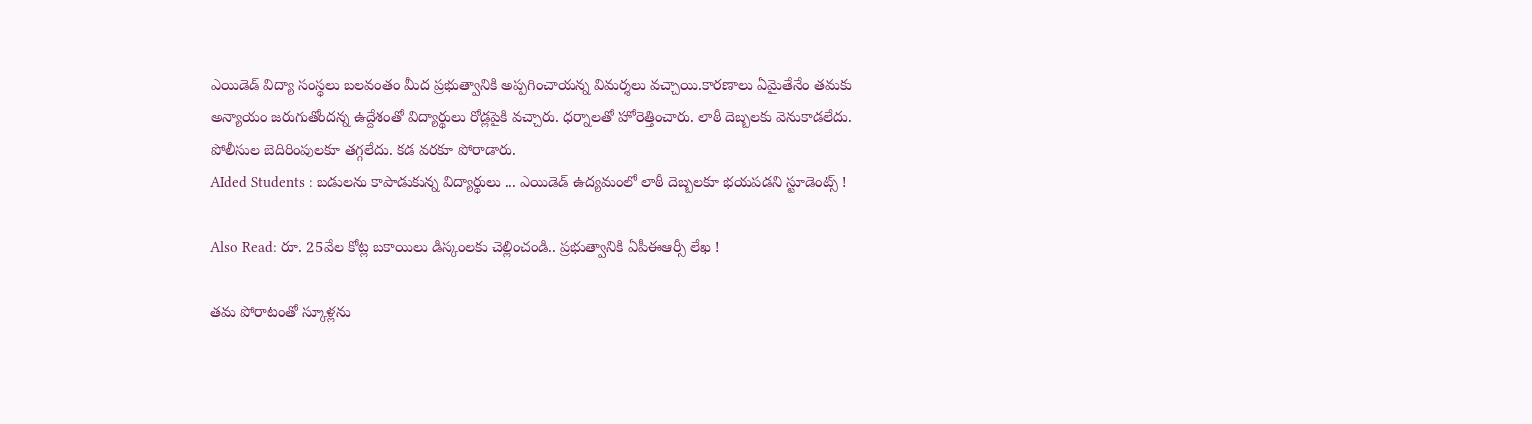ఎయిడెడ్ విద్యా సంస్థలు బలవంతం మీద ప్రభుత్వానికి అప్పగించాయన్న విమర్శలు వచ్చాయి.కారణాలు ఏమైతేనేం తమకు అన్యాయం జరుగుతోందన్న ఉద్దేశంతో విద్యార్థులు రోడ్లపైకి వచ్చారు. ధర్నాలతో హోరెత్తించారు. లాఠీ దెబ్బలకు వెనుకాడలేదు. పోలీసుల బెదిరింపులకూ తగ్గలేదు. కడ వరకూ పోరాడారు.
AIded Students : బడులను కాపాడుకున్న విద్యార్థులు ... ఎయిడెడ్ ఉద్యమంలో లాఠీ దెబ్బలకూ భయపడని స్టూడెంట్స్ !

Also Read: రూ. 25వేల కోట్ల బకాయిలు డిస్కంలకు చెల్లించండి.. ప్రభుత్వానికి ఏపీఈఆర్సీ లేఖ !

తమ పోరాటంతో స్కూళ్లను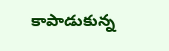కాపాడుకున్న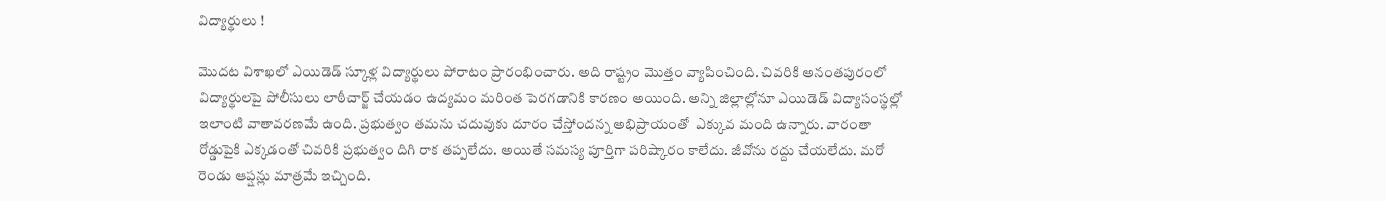విద్యార్థులు !

మొదట విశాఖలో ఎయిడెడ్ స్కూళ్ల విద్యార్థులు పోరాటం ప్రారంభించారు. అది రాష్ట్రం మొత్తం వ్యాపించింది. చివరికి అనంతపురంలో విద్యార్థులపై పోలీసులు లాఠీచార్జ్ చేయడం ఉద్యమం మరింత పెరగడానికి కారణం అయింది. అన్ని జిల్లాల్లోనూ ఎయిడెడ్ విద్యాసంస్థల్లో ఇలాంటి వాతావరణమే ఉంది. ప్రభుత్వం తమను చదువుకు దూరం చేస్తోందన్న అభిప్రాయంతో  ఎక్కువ మంది ఉన్నారు. వారంతా రోడ్డుపైకి ఎక్కడంతో చివరికి ప్రభుత్వం దిగి రాక తప్పలేదు. అయితే సమస్య పూర్తిగా పరిష్కారం కాలేదు. జీవోను రద్దు చేయలేదు. మరో రెండు ఆప్షన్లు మాత్రమే ఇచ్చింది.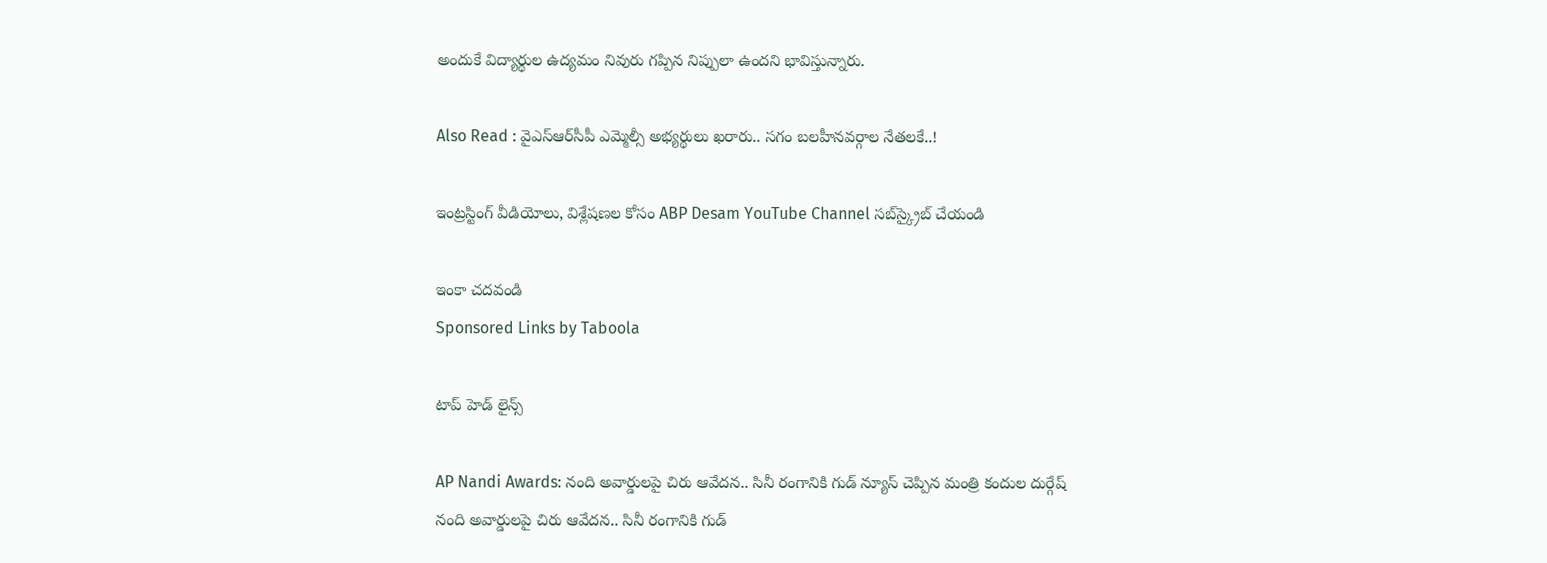అందుకే విద్యార్థుల ఉద్యమం నివురు గప్పిన నిప్పులా ఉందని భావిస్తున్నారు.

Also Read : వైఎస్ఆర్‌సీపీ ఎమ్మెల్సీ అభ్యర్థులు ఖరారు.. సగం బలహీనవర్గాల నేతలకే..!

ఇంట్రస్టింగ్‌ వీడియోలు, విశ్లేషణల కోసం ABP Desam YouTube Channel సబ్‌స్క్రైబ్‌ చేయండి

ఇంకా చదవండి
Sponsored Links by Taboola

టాప్ హెడ్ లైన్స్

AP Nandi Awards: నంది అవార్డులపై చిరు ఆవేదన.. సినీ రంగానికి గుడ్ న్యూస్ చెప్పిన మంత్రి కందుల దుర్గేష్
నంది అవార్డులపై చిరు ఆవేదన.. సినీ రంగానికి గుడ్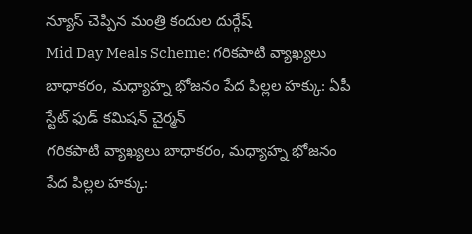న్యూస్ చెప్పిన మంత్రి కందుల దుర్గేష్
Mid Day Meals Scheme: గరికపాటి వ్యాఖ్యలు బాధాకరం, మధ్యాహ్న భోజనం పేద పిల్లల హక్కు: ఏపీ స్టేట్ ఫుడ్ కమిషన్ చైర్మన్
గరికపాటి వ్యాఖ్యలు బాధాకరం, మధ్యాహ్న భోజనం పేద పిల్లల హక్కు: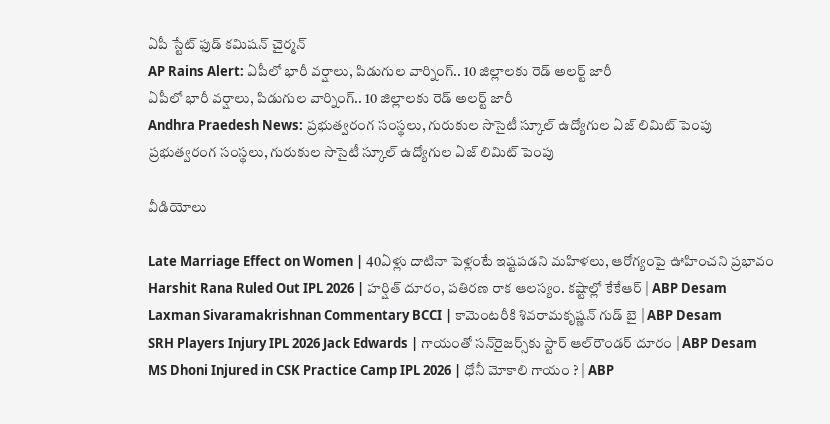ఏపీ స్టేట్ ఫుడ్ కమిషన్ చైర్మన్
AP Rains Alert: ఏపీలో భారీ వర్షాలు, పిడుగుల వార్నింగ్.. 10 జిల్లాలకు రెడ్ అలర్ట్ జారీ
ఏపీలో భారీ వర్షాలు, పిడుగుల వార్నింగ్.. 10 జిల్లాలకు రెడ్ అలర్ట్ జారీ
Andhra Praedesh News: ప్రభుత్వరంగ సంస్థలు, గురుకుల సొసైటీ స్కూల్ ఉద్యోగుల ఏజ్ లిమిట్ పెంపు
ప్రభుత్వరంగ సంస్థలు, గురుకుల సొసైటీ స్కూల్ ఉద్యోగుల ఏజ్ లిమిట్ పెంపు

వీడియోలు

Late Marriage Effect on Women | 40ఏళ్లు దాటినా పెళ్లంటే ఇష్టపడని మహిళలు, ఆరోగ్యంపై ఊహించని ప్రభావం
Harshit Rana Ruled Out IPL 2026 | హర్షిత్ దూరం, పతిరణ రాక ఆలస్యం. కష్టాల్లో కేకేఆర్ | ABP Desam
Laxman Sivaramakrishnan Commentary BCCI | కామెంటరీకి శివరామకృష్ణన్ గుడ్ బై | ABP Desam
SRH Players Injury IPL 2026 Jack Edwards | గాయంతో సన్‌రైజర్స్‌కు స్టార్ ఆల్‌రౌండర్ దూరం | ABP Desam
MS Dhoni Injured in CSK Practice Camp IPL 2026 | ధోనీ మోకాలి గాయం ? | ABP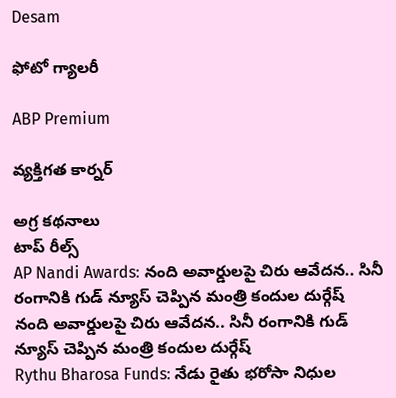Desam

ఫోటో గ్యాలరీ

ABP Premium

వ్యక్తిగత కార్నర్

అగ్ర కథనాలు
టాప్ రీల్స్
AP Nandi Awards: నంది అవార్డులపై చిరు ఆవేదన.. సినీ రంగానికి గుడ్ న్యూస్ చెప్పిన మంత్రి కందుల దుర్గేష్
నంది అవార్డులపై చిరు ఆవేదన.. సినీ రంగానికి గుడ్ న్యూస్ చెప్పిన మంత్రి కందుల దుర్గేష్
Rythu Bharosa Funds: నేడు రైతు భరోసా నిధుల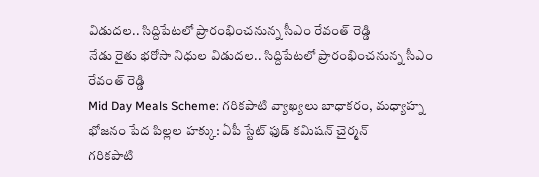విడుదల.. సిద్దిపేటలో ప్రారంభించనున్న సీఎం రేవంత్ రెడ్డి
నేడు రైతు భరోసా నిధుల విడుదల.. సిద్దిపేటలో ప్రారంభించనున్న సీఎం రేవంత్ రెడ్డి
Mid Day Meals Scheme: గరికపాటి వ్యాఖ్యలు బాధాకరం, మధ్యాహ్న భోజనం పేద పిల్లల హక్కు: ఏపీ స్టేట్ ఫుడ్ కమిషన్ చైర్మన్
గరికపాటి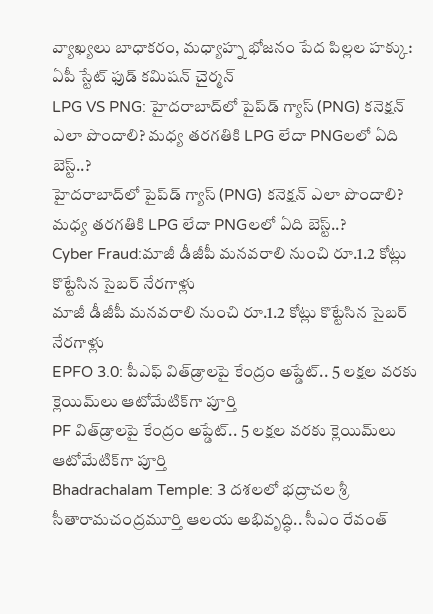వ్యాఖ్యలు బాధాకరం, మధ్యాహ్న భోజనం పేద పిల్లల హక్కు: ఏపీ స్టేట్ ఫుడ్ కమిషన్ చైర్మన్
LPG VS PNG: హైదరాబాద్‌లో పైప్‌డ్ గ్యాస్ (PNG) కనెక్షన్ ఎలా పొందాలి? మధ్య తరగతికి LPG లేదా PNGలలో ఏది బెస్ట్..?
హైదరాబాద్‌లో పైప్‌డ్ గ్యాస్ (PNG) కనెక్షన్ ఎలా పొందాలి? మధ్య తరగతికి LPG లేదా PNGలలో ఏది బెస్ట్..?
Cyber Fraud:మాజీ డీజీపీ మనవరాలి నుంచి రూ.1.2 కోట్లు కొట్టేసిన సైబర్ నేరగాళ్లు
మాజీ డీజీపీ మనవరాలి నుంచి రూ.1.2 కోట్లు కొట్టేసిన సైబర్ నేరగాళ్లు
EPFO 3.0: పీఎఫ్ విత్‌డ్రాలపై కేంద్రం అప్డేట్.. 5 లక్షల వరకు క్లెయిమ్‌లు ఆటోమేటిక్‌గా పూర్తి
PF విత్‌డ్రాలపై కేంద్రం అప్డేట్.. 5 లక్షల వరకు క్లెయిమ్‌లు ఆటోమేటిక్‌గా పూర్తి
Bhadrachalam Temple: 3 దశలలో భద్రాచల శ్రీ సీతారామచంద్రమూర్తి ఆలయ అభివృద్ధి.. సీఎం రేవంత్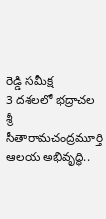రెడ్డి సమీక్ష
3 దశలలో భద్రాచల శ్రీ సీతారామచంద్రమూర్తి ఆలయ అభివృద్ధి..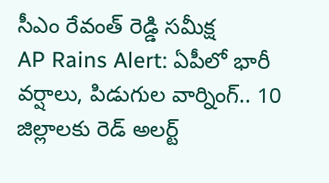సీఎం రేవంత్ రెడ్డి సమీక్ష
AP Rains Alert: ఏపీలో భారీ వర్షాలు, పిడుగుల వార్నింగ్.. 10 జిల్లాలకు రెడ్ అలర్ట్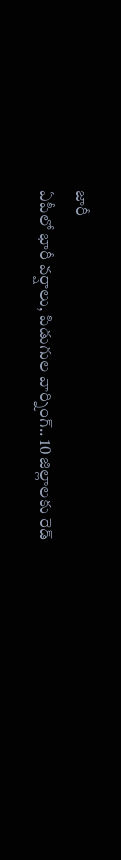జారీ
ఏపీలో భారీ వర్షాలు, పిడుగుల వార్నింగ్.. 10 జిల్లాలకు రెడ్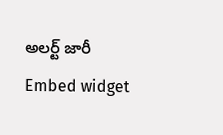అలర్ట్ జారీ
Embed widget